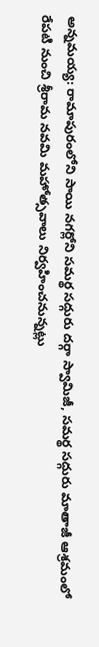అన్నమయ్య: రామాపురంలోని సాయి నగర్లోని సమర్థ సద్గురు దర్గా స్వామిజీ, సమర్థ సద్గురు మాతాజీ ఆశ్రమంలో రేపటి నుంచి శ్రీరామ నవమి మహోత్సవాలు నిర్వహించనున్నట్లు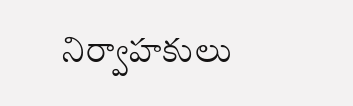నిర్వాహకులు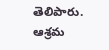తెలిపారు. ఆశ్రమ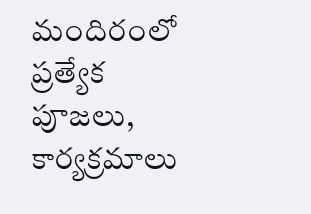మందిరంలో ప్రత్యేక పూజలు, కార్యక్రమాలు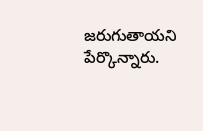జరుగుతాయని పేర్కొన్నారు.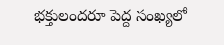భక్తులందరూ పెద్ద సంఖ్యలో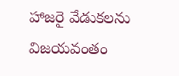హాజరై వేడుకలను విజయవంతం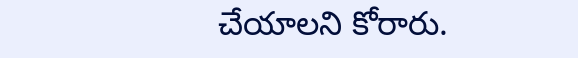చేయాలని కోరారు.